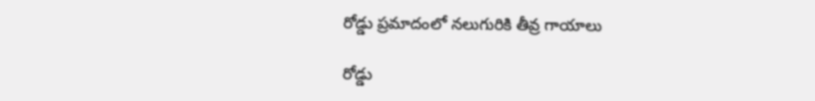రోడ్డు ప్రమాదంలో నలుగురికి తీవ్ర గాయాలు

రోడ్డు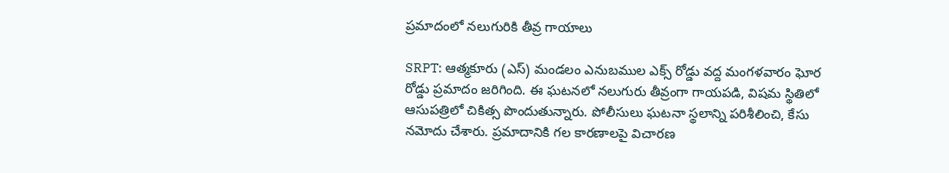ప్రమాదంలో నలుగురికి తీవ్ర గాయాలు

SRPT: ఆత్మకూరు (ఎస్) మండలం ఎనుబముల ఎక్స్ రోడ్డు వద్ద మంగళవారం ఘోర రోడ్డు ప్రమాదం జరిగింది. ఈ ఘటనలో నలుగురు తీవ్రంగా గాయపడి, విషమ స్థితిలో ఆసుపత్రిలో చికిత్స పొందుతున్నారు. పోలీసులు ఘటనా స్థలాన్ని పరిశీలించి, కేసు నమోదు చేశారు. ప్రమాదానికి గల కారణాలపై విచారణ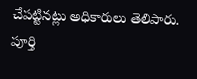చేపట్టినట్లు అధికారులు తెలిపారు. పూర్తి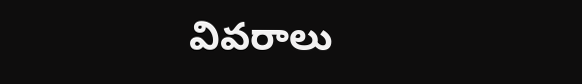వివరాలు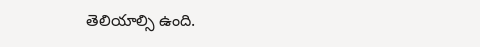తెలియాల్సి ఉంది.